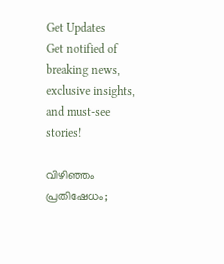Get Updates
Get notified of breaking news, exclusive insights, and must-see stories!

വിഴിഞ്ഞം പ്രതിഷേധം;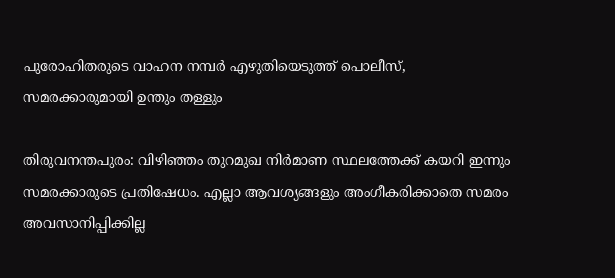പുരോഹിതരുടെ വാഹന നമ്പര്‍ എഴുതിയെടുത്ത് പൊലീസ്, സമരക്കാരുമായി ഉന്തും തള്ളും

തിരുവനന്തപുരം: വിഴിഞ്ഞം തുറമുഖ നിര്‍മാണ സ്ഥലത്തേക്ക് കയറി ഇന്നും സമരക്കാരുടെ പ്രതിഷേധം. എല്ലാ ആവശ്യങ്ങളും അംഗീകരിക്കാതെ സമരം അവസാനിപ്പിക്കില്ല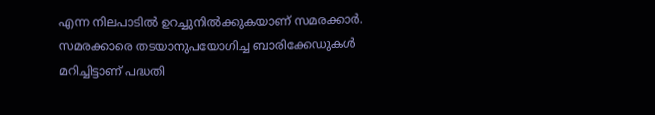എന്ന നിലപാടില്‍ ഉറച്ചുനില്‍ക്കുകയാണ് സമരക്കാര്‍. സമരക്കാരെ തടയാനുപയോഗിച്ച ബാരിക്കേഡുകള്‍ മറിച്ചിട്ടാണ് പദ്ധതി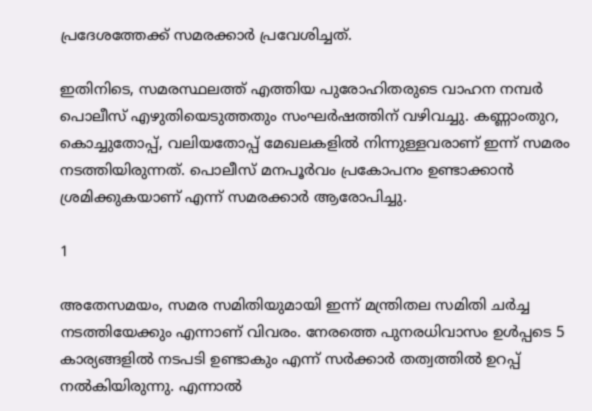പ്രദേശത്തേക്ക് സമരക്കാര്‍ പ്രവേശിച്ചത്.

ഇതിനിടെ, സമരസ്ഥലത്ത് എത്തിയ പുരോഹിതരുടെ വാഹന നമ്പര്‍ പൊലീസ് എഴുതിയെടുത്തതും സംഘര്‍ഷത്തിന് വഴിവച്ചു. കണ്ണാംതുറ, കൊച്ചുതോപ്പ്, വലിയതോപ്പ് മേഖലകളില്‍ നിന്നുള്ളവരാണ് ഇന്ന് സമരം നടത്തിയിരുന്നത്. പൊലീസ് മനപൂര്‍വം പ്രകോപനം ഉണ്ടാക്കാന്‍ ശ്രമിക്കുകയാണ് എന്ന് സമരക്കാര്‍ ആരോപിച്ചു.

1

അതേസമയം, സമര സമിതിയുമായി ഇന്ന് മന്ത്രിതല സമിതി ചര്‍ച്ച നടത്തിയേക്കും എന്നാണ് വിവരം. നേരത്തെ പുനരധിവാസം ഉള്‍പ്പടെ 5 കാര്യങ്ങളില്‍ നടപടി ഉണ്ടാകും എന്ന് സര്‍ക്കാര്‍ തത്വത്തില്‍ ഉറപ്പ് നല്‍കിയിരുന്നു. എന്നാല്‍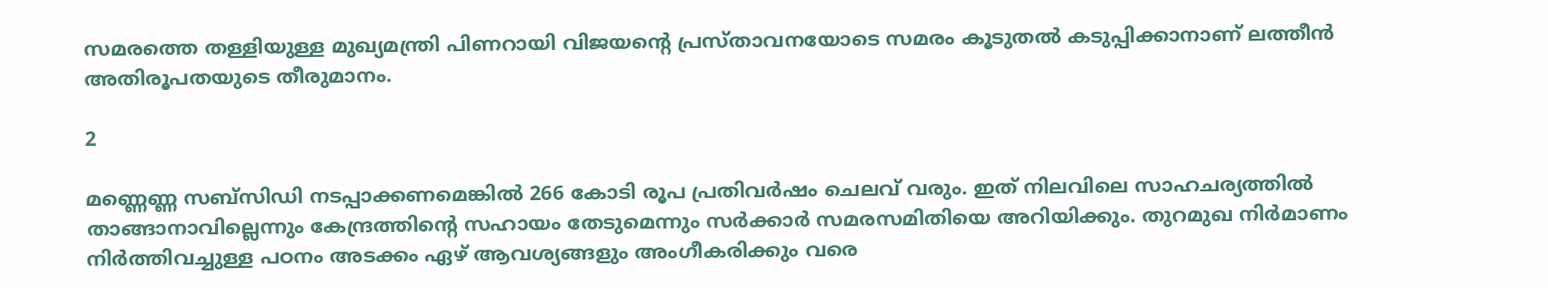സമരത്തെ തള്ളിയുള്ള മുഖ്യമന്ത്രി പിണറായി വിജയന്റെ പ്രസ്താവനയോടെ സമരം കൂടുതല്‍ കടുപ്പിക്കാനാണ് ലത്തീന്‍ അതിരൂപതയുടെ തീരുമാനം.

2

മണ്ണെണ്ണ സബ്‌സിഡി നടപ്പാക്കണമെങ്കില്‍ 266 കോടി രൂപ പ്രതിവര്‍ഷം ചെലവ് വരും. ഇത് നിലവിലെ സാഹചര്യത്തില്‍ താങ്ങാനാവില്ലെന്നും കേന്ദ്രത്തിന്റെ സഹായം തേടുമെന്നും സര്‍ക്കാര്‍ സമരസമിതിയെ അറിയിക്കും. തുറമുഖ നിര്‍മാണം നിര്‍ത്തിവച്ചുള്ള പഠനം അടക്കം ഏഴ് ആവശ്യങ്ങളും അംഗീകരിക്കും വരെ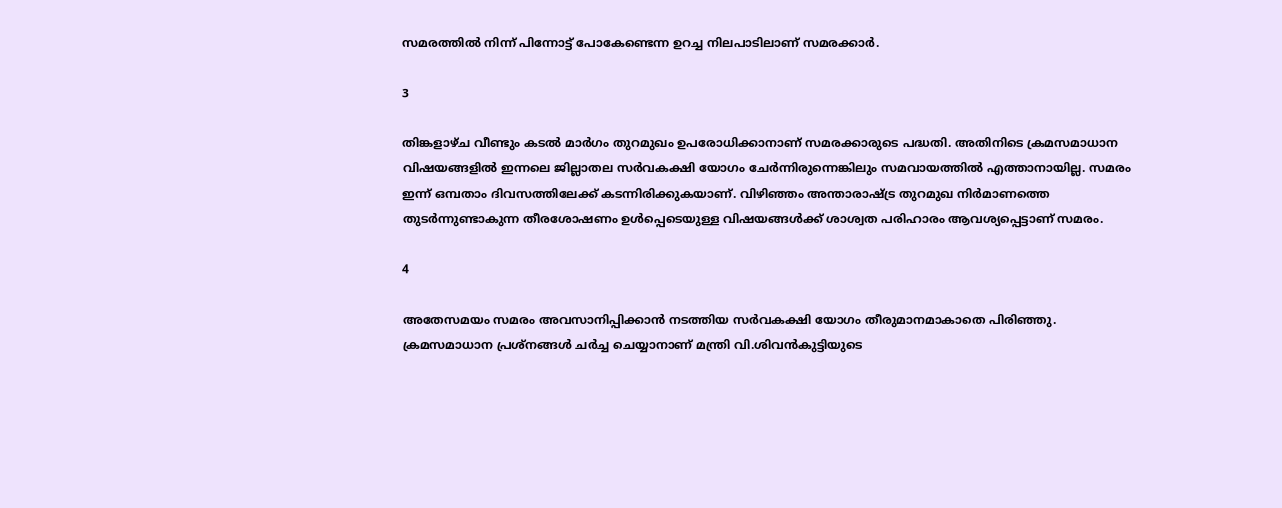സമരത്തില്‍ നിന്ന് പിന്നോട്ട് പോകേണ്ടെന്ന ഉറച്ച നിലപാടിലാണ് സമരക്കാര്‍.

3

തിങ്കളാഴ്ച വീണ്ടും കടല്‍ മാര്‍ഗം തുറമുഖം ഉപരോധിക്കാനാണ് സമരക്കാരുടെ പദ്ധതി. അതിനിടെ ക്രമസമാധാന വിഷയങ്ങളില്‍ ഇന്നലെ ജില്ലാതല സര്‍വകക്ഷി യോഗം ചേര്‍ന്നിരുന്നെങ്കിലും സമവായത്തില്‍ എത്താനായില്ല. സമരം ഇന്ന് ഒമ്പതാം ദിവസത്തിലേക്ക് കടന്നിരിക്കുകയാണ്. വിഴിഞ്ഞം അന്താരാഷ്ട്ര തുറമുഖ നിര്‍മാണത്തെ തുടര്‍ന്നുണ്ടാകുന്ന തീരശോഷണം ഉള്‍പ്പെടെയുള്ള വിഷയങ്ങള്‍ക്ക് ശാശ്വത പരിഹാരം ആവശ്യപ്പെട്ടാണ് സമരം.

4

അതേസമയം സമരം അവസാനിപ്പിക്കാന്‍ നടത്തിയ സര്‍വകക്ഷി യോഗം തീരുമാനമാകാതെ പിരിഞ്ഞു. ക്രമസമാധാന പ്രശ്നങ്ങള്‍ ചര്‍ച്ച ചെയ്യാനാണ് മന്ത്രി വി.ശിവന്‍കുട്ടിയുടെ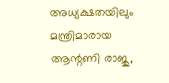അധ്യക്ഷതയിലും മന്ത്രിമാരായ ആന്റണി രാജു,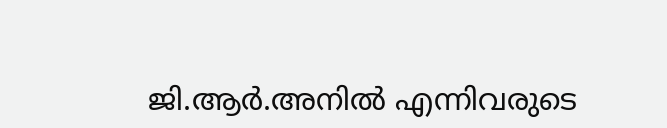ജി.ആര്‍.അനില്‍ എന്നിവരുടെ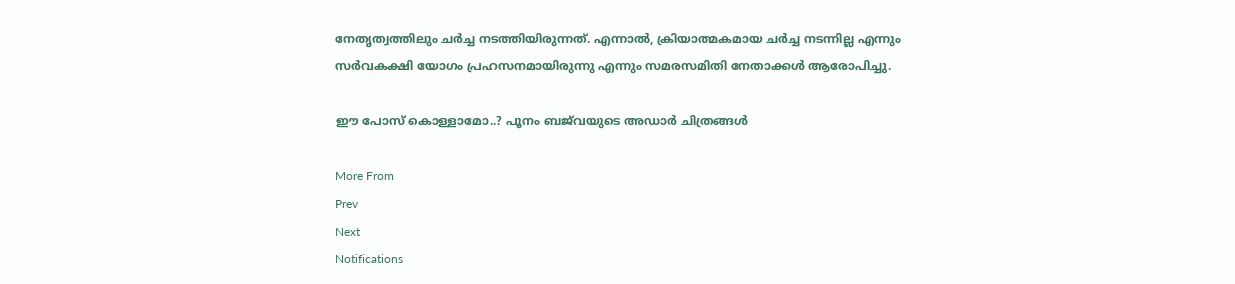നേതൃത്വത്തിലും ചര്‍ച്ച നടത്തിയിരുന്നത്. എന്നാല്‍, ക്രിയാത്മകമായ ചര്‍ച്ച നടന്നില്ല എന്നും സര്‍വകക്ഷി യോഗം പ്രഹസനമായിരുന്നു എന്നും സമരസമിതി നേതാക്കള്‍ ആരോപിച്ചു.

ഈ പോസ് കൊള്ളാമോ..? പൂനം ബജ്‌വയുടെ അഡാര്‍ ചിത്രങ്ങള്‍

More From
Prev
Next
Notifications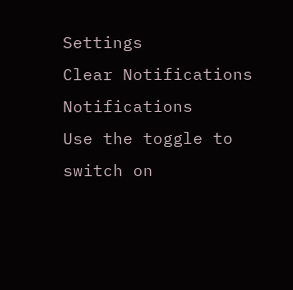Settings
Clear Notifications
Notifications
Use the toggle to switch on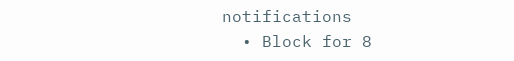notifications
  • Block for 8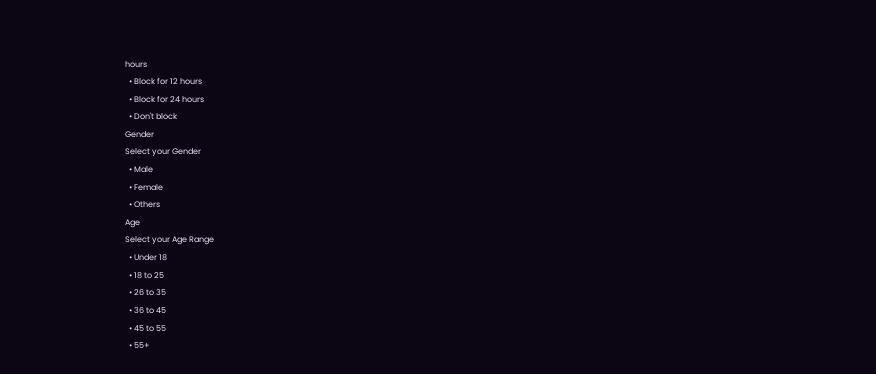hours
  • Block for 12 hours
  • Block for 24 hours
  • Don't block
Gender
Select your Gender
  • Male
  • Female
  • Others
Age
Select your Age Range
  • Under 18
  • 18 to 25
  • 26 to 35
  • 36 to 45
  • 45 to 55
  • 55+